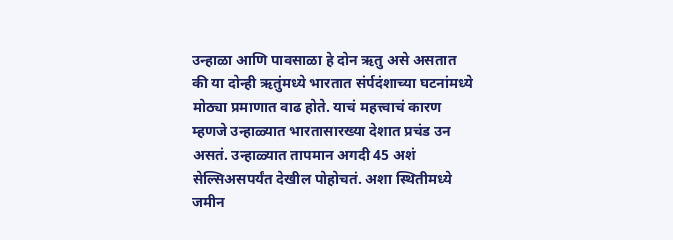उन्हाळा आणि पावसाळा हे दोन ऋतु असे असतात की या दोन्ही ऋतुंमध्ये भारतात संर्पदंशाच्या घटनांमध्ये मोठ्या प्रमाणात वाढ होते. याचं महत्त्वाचं कारण म्हणजे उन्हाळ्यात भारतासारख्या देशात प्रचंड उन असतं. उन्हाळ्यात तापमान अगदी 45 अशं सेल्सिअसपर्यंत देखील पोहोचतं. अशा स्थितीमध्ये जमीन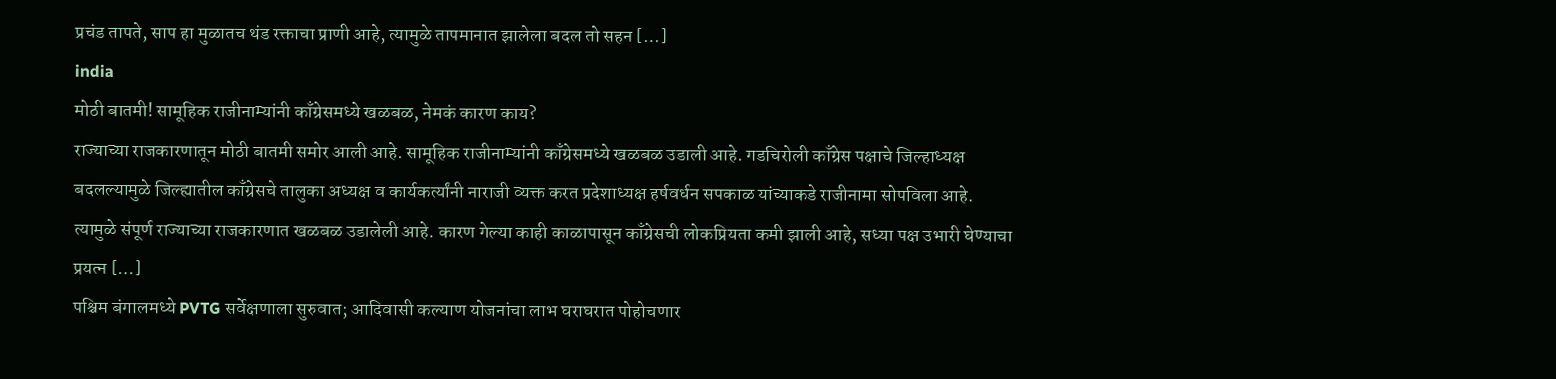प्रचंड तापते, साप हा मुळातच थंड रक्ताचा प्राणी आहे, त्यामुळे तापमानात झालेला बदल तो सहन […]
india
मोठी बातमी! सामूहिक राजीनाम्यांनी काँग्रेसमध्ये खळबळ, नेमकं कारण काय?
राज्याच्या राजकारणातून मोठी बातमी समोर आली आहे. सामूहिक राजीनाम्यांनी काँग्रेसमध्ये खळबळ उडाली आहे. गडचिरोली काँग्रेस पक्षाचे जिल्हाध्यक्ष बदलल्यामुळे जिल्ह्यातील काँग्रेसचे तालुका अध्यक्ष व कार्यकर्त्यांनी नाराजी व्यक्त करत प्रदेशाध्यक्ष हर्षवर्धन सपकाळ यांच्याकडे राजीनामा सोपविला आहे. त्यामुळे संपूर्ण राज्याच्या राजकारणात खळबळ उडालेली आहे. कारण गेल्या काही काळापासून काँग्रेसची लोकप्रियता कमी झाली आहे, सध्या पक्ष उभारी घेण्याचा प्रयत्न […]
पश्चिम बंगालमध्ये PVTG सर्वेक्षणाला सुरुवात; आदिवासी कल्याण योजनांचा लाभ घराघरात पोहोचणार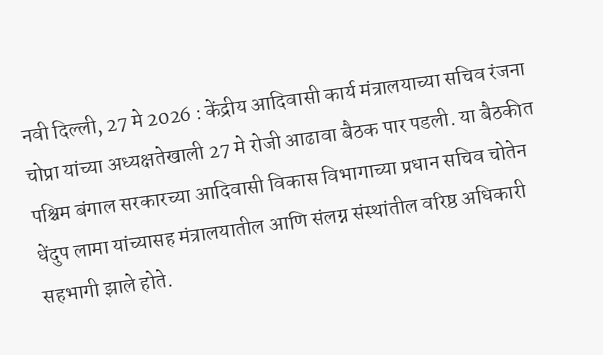नवी दिल्ली, 27 मे 2026 : केंद्रीय आदिवासी कार्य मंत्रालयाच्या सचिव रंजना चोप्रा यांच्या अध्यक्षतेखाली 27 मे रोजी आढावा बैठक पार पडली. या बैठकीत पश्चिम बंगाल सरकारच्या आदिवासी विकास विभागाच्या प्रधान सचिव चोतेन धेंदुप लामा यांच्यासह मंत्रालयातील आणि संलग्न संस्थांतील वरिष्ठ अधिकारी सहभागी झाले होते.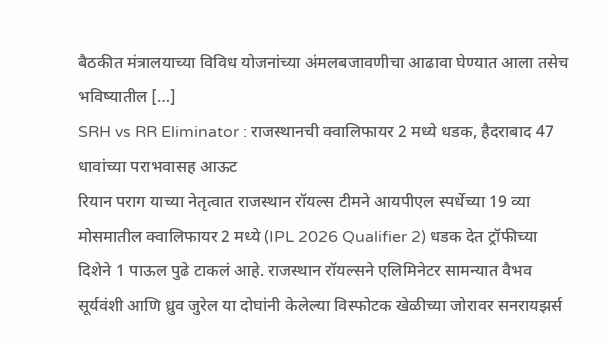बैठकीत मंत्रालयाच्या विविध योजनांच्या अंमलबजावणीचा आढावा घेण्यात आला तसेच भविष्यातील […]
SRH vs RR Eliminator : राजस्थानची क्वालिफायर 2 मध्ये धडक, हैदराबाद 47 धावांच्या पराभवासह आऊट
रियान पराग याच्या नेतृत्वात राजस्थान रॉयल्स टीमने आयपीएल स्पर्धेच्या 19 व्या मोसमातील क्वालिफायर 2 मध्ये (IPL 2026 Qualifier 2) धडक देत ट्रॉफीच्या दिशेने 1 पाऊल पुढे टाकलं आहे. राजस्थान रॉयल्सने एलिमिनेटर सामन्यात वैभव सूर्यवंशी आणि ध्रुव जुरेल या दोघांनी केलेल्या विस्फोटक खेळीच्या जोरावर सनरायझर्स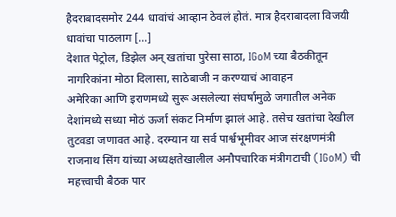हैदराबादसमोर 244 धावांचं आव्हान ठेवलं होतं. मात्र हैदराबादला विजयी धावांचा पाठलाग […]
देशात पेट्रोल, डिझेल अन् खतांचा पुरेसा साठा, IGoM च्या बैठकीतून नागरिकांना मोठा दिलासा, साठेबाजी न करण्याचं आवाहन
अमेरिका आणि इराणमध्ये सुरू असलेल्या संघर्षामुळे जगातील अनेक देशांमध्ये सध्या मोठं ऊर्जा संकट निर्माण झालं आहे. तसेच खतांचा देखील तुटवडा जणावत आहे. दरम्यान या सर्व पार्श्वभूमीवर आज संरक्षणमंत्री राजनाथ सिंग यांच्या अध्यक्षतेखालील अनौपचारिक मंत्रीगटाची (IGoM) ची महत्त्वाची बैठक पार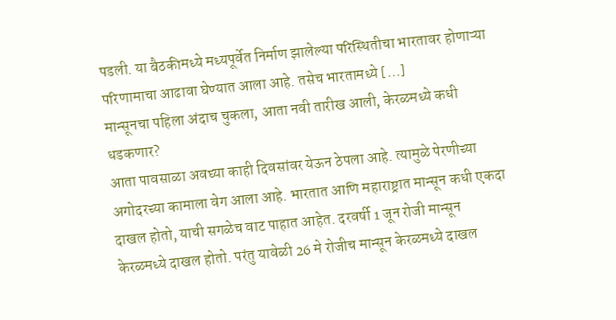पडली. या बैठकीमध्ये मध्यपूर्वेत निर्माण झालेल्या परिस्थितीचा भारतावर होणाऱ्या परिणामाचा आढावा घेण्यात आला आहे. तसेच भारतामध्ये […]
मान्सूनचा पहिला अंदाच चुकला, आता नवी तारीख आली, केरळमध्ये कधी धडकणार?
आता पावसाळा अवघ्या काही दिवसांवर येऊन ठेपला आहे. त्यामुळे पेरणीच्या अगोदरच्या कामाला वेग आला आहे. भारतात आणि महाराष्ट्रात मान्सून कधी एकदा दाखल होतो, याची सगळेच वाट पाहात आहेत. दरवर्षी 1 जून रोजी मान्सून केरळमध्ये दाखल होतो. परंतु यावेळी 26 मे रोजीच मान्सून केरळमध्ये दाखल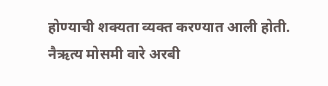होण्याची शक्यता व्यक्त करण्यात आली होती. नैऋत्य मोसमी वारे अरबी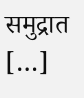समुद्रात […]